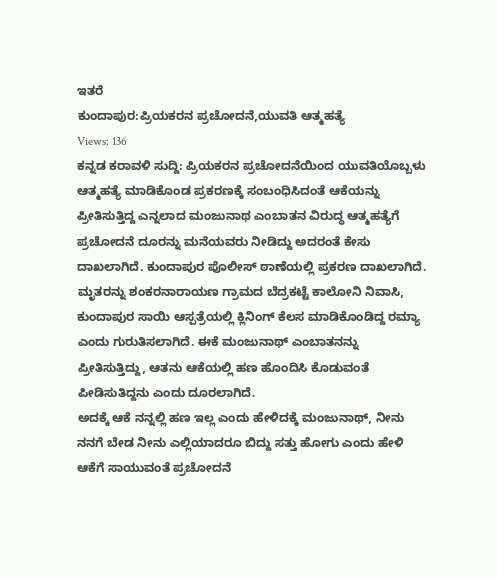ಇತರೆ
ಕುಂದಾಪುರ:ಪ್ರಿಯಕರನ ಪ್ರಚೋದನೆ,ಯುವತಿ ಆತ್ಮಹತ್ಯೆ
Views: 136
ಕನ್ನಡ ಕರಾವಳಿ ಸುದ್ದಿ: ಪ್ರಿಯಕರನ ಪ್ರಚೋದನೆಯಿಂದ ಯುವತಿಯೊಬ್ಬಳು ಆತ್ಮಹತ್ಯೆ ಮಾಡಿಕೊಂಡ ಪ್ರಕರಣಕ್ಕೆ ಸಂಬಂಧಿಸಿದಂತೆ ಆಕೆಯನ್ನು ಪ್ರೀತಿಸುತ್ತಿದ್ದ ಎನ್ನಲಾದ ಮಂಜುನಾಥ ಎಂಬಾತನ ವಿರುದ್ಧ ಆತ್ಮಹತ್ಯೆಗೆ ಪ್ರಚೋದನೆ ದೂರನ್ನು ಮನೆಯವರು ನೀಡಿದ್ದು ಅದರಂತೆ ಕೇಸು ದಾಖಲಾಗಿದೆ. ಕುಂದಾಪುರ ಪೊಲೀಸ್ ಠಾಣೆಯಲ್ಲಿ ಪ್ರಕರಣ ದಾಖಲಾಗಿದೆ.
ಮೃತರನ್ನು ಶಂಕರನಾರಾಯಣ ಗ್ರಾಮದ ಬೆದ್ರಕಟ್ಟೆ ಕಾಲೋನಿ ನಿವಾಸಿ, ಕುಂದಾಪುರ ಸಾಯಿ ಆಸ್ಪತ್ರೆಯಲ್ಲಿ ಕ್ಲಿನಿಂಗ್ ಕೆಲಸ ಮಾಡಿಕೊಂಡಿದ್ದ ರಮ್ಯಾ ಎಂದು ಗುರುತಿಸಲಾಗಿದೆ. ಈಕೆ ಮಂಜುನಾಥ್ ಎಂಬಾತನನ್ನು ಪ್ರೀತಿಸುತ್ತಿದ್ದು, ಆತನು ಆಕೆಯಲ್ಲಿ ಹಣ ಹೊಂದಿಸಿ ಕೊಡುವಂತೆ ಪೀಡಿಸುತಿದ್ದನು ಎಂದು ದೂರಲಾಗಿದೆ.
ಅದಕ್ಕೆ ಆಕೆ ನನ್ನಲ್ಲಿ ಹಣ ಇಲ್ಲ ಎಂದು ಹೇಳಿದಕ್ಕೆ ಮಂಜುನಾಥ್, ನೀನು ನನಗೆ ಬೇಡ ನೀನು ಎಲ್ಲಿಯಾದರೂ ಬಿದ್ದು ಸತ್ತು ಹೋಗು ಎಂದು ಹೇಳಿ ಆಕೆಗೆ ಸಾಯುವಂತೆ ಪ್ರಚೋದನೆ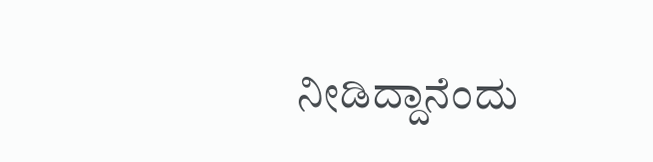ನೀಡಿದ್ದಾನೆಂದು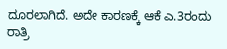ದೂರಲಾಗಿದೆ. ಅದೇ ಕಾರಣಕ್ಕೆ ಆಕೆ ಎ.3ರಂದು ರಾತ್ರಿ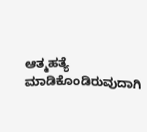ಆತ್ಮಹತ್ಯೆ ಮಾಡಿಕೊಂಡಿರುವುದಾಗಿ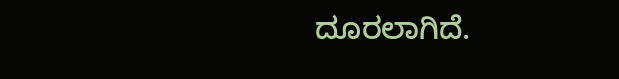ದೂರಲಾಗಿದೆ.